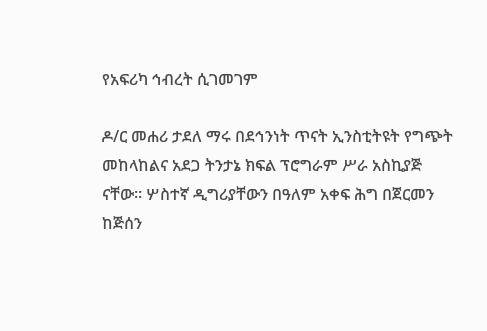የአፍሪካ ኅብረት ሲገመገም

ዶ/ር መሐሪ ታደለ ማሩ በደኅንነት ጥናት ኢንስቲትዩት የግጭት መከላከልና አደጋ ትንታኔ ክፍል ፕሮግራም ሥራ አስኪያጅ ናቸው፡፡ ሦስተኛ ዲግሪያቸውን በዓለም አቀፍ ሕግ በጀርመን ከጅሰን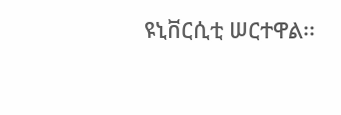ዩኒቨርሲቲ ሠርተዋል፡፡